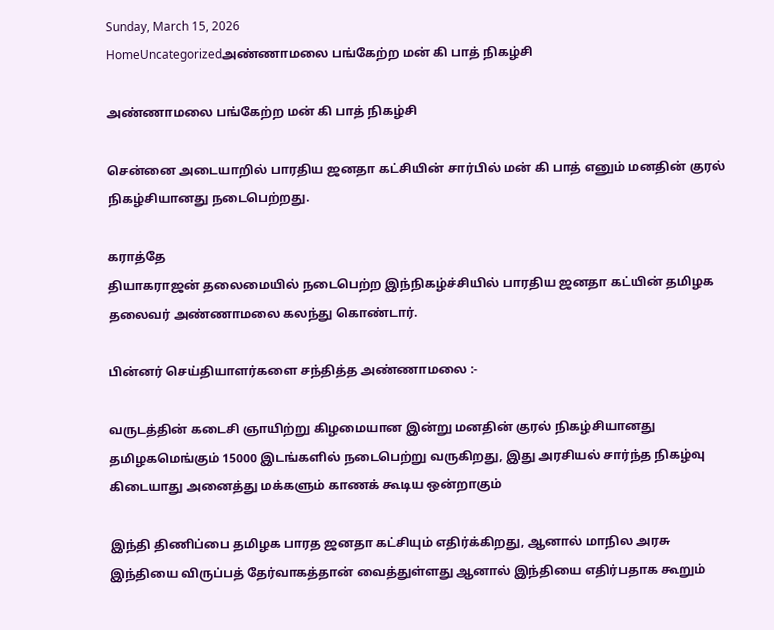Sunday, March 15, 2026
HomeUncategorizedஅண்ணாமலை பங்கேற்ற மன் கி பாத் நிகழ்சி

அண்ணாமலை பங்கேற்ற மன் கி பாத் நிகழ்சி

சென்னை அடையாறில் பாரதிய ஜனதா கட்சியின் சார்பில் மன் கி பாத் எனும் மனதின் குரல் நிகழ்சியானது நடைபெற்றது.

கராத்தே
தியாகராஜன் தலைமையில் நடைபெற்ற இந்நிகழ்ச்சியில் பாரதிய ஜனதா கட்யின் தமிழக தலைவர் அண்ணாமலை கலந்து கொண்டார்.

பின்னர் செய்தியாளர்களை சந்தித்த அண்ணாமலை :-

வருடத்தின் கடைசி ஞாயிற்று கிழமையான இன்று மனதின் குரல் நிகழ்சியானது தமிழகமெங்கும் 15000 இடங்களில் நடைபெற்று வருகிறது, இது அரசியல் சார்ந்த நிகழ்வு கிடையாது அனைத்து மக்களும் காணக் கூடிய ஒன்றாகும்

இந்தி திணிப்பை தமிழக பாரத ஜனதா கட்சியும் எதிர்க்கிறது, ஆனால் மாநில அரசு இந்தியை விருப்பத் தேர்வாகத்தான் வைத்துள்ளது ஆனால் இந்தியை எதிர்பதாக கூறும்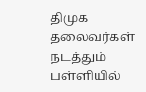திமுக தலைவர்கள் நடத்தும் பள்ளியில்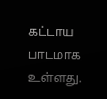கட்டாய பாடமாக உள்ளது.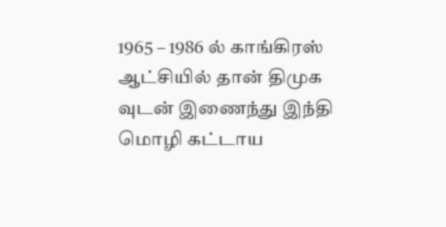1965 – 1986 ல் காங்கிரஸ் ஆட்சியில் தான் திமுக வுடன் இணைந்து இந்தி மொழி கட்டாய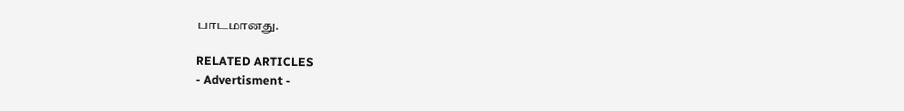பாடமானது.

RELATED ARTICLES
- Advertisment -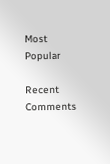Most Popular

Recent Comments